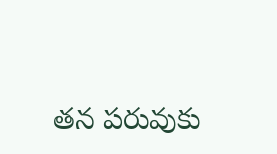తన పరువుకు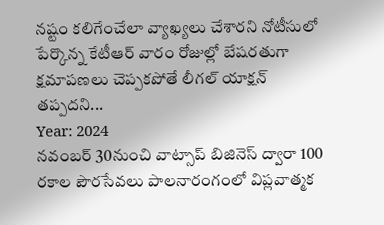నష్టం కలిగేంచేలా వ్యాఖ్యలు చేశారని నోటీసులో పేర్కొన్న కేటీఆర్ వారం రోజుల్లో బేషరతుగా క్షమాపణలు చెప్పకపోతే లీగల్ యాక్షన్ తప్పదని...
Year: 2024
నవంబర్ 30నుంచి వాట్సాప్ బిజినెస్ ద్వారా 100 రకాల పౌరసేవలు పాలనారంగంలో విప్లవాత్మక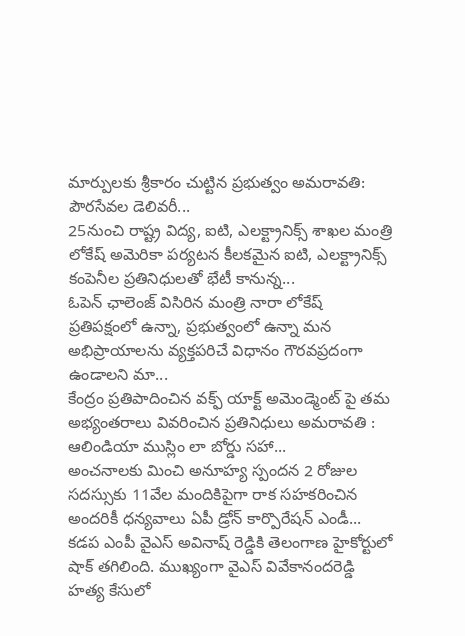మార్పులకు శ్రీకారం చుట్టిన ప్రభుత్వం అమరావతి: పౌరసేవల డెలివరీ...
25నుంచి రాష్ట్ర విద్య, ఐటి, ఎలక్ట్రానిక్స్ శాఖల మంత్రి లోకేష్ అమెరికా పర్యటన కీలకమైన ఐటి, ఎలక్ట్రానిక్స్ కంపెనీల ప్రతినిధులతో భేటీ కానున్న...
ఓపెన్ ఛాలెంజ్ విసిరిన మంత్రి నారా లోకేష్ ప్రతిపక్షంలో ఉన్నా, ప్రభుత్వంలో ఉన్నా మన అభిప్రాయాలను వ్యక్తపరిచే విధానం గౌరవప్రదంగా ఉండాలని మా...
కేంద్రం ప్రతిపాదించిన వక్ఫ్ యాక్ట్ అమెండ్మెంట్ పై తమ అభ్యంతరాలు వివరించిన ప్రతినిధులు అమరావతి : ఆలిండియా ముస్లిం లా బోర్డు సహా...
అంచనాలకు మించి అనూహ్య స్పందన 2 రోజుల సదస్సుకు 11వేల మందికిపైగా రాక సహకరించిన అందరికీ ధన్యవాలు ఏపీ డ్రోన్ కార్పొరేషన్ ఎండీ...
కడప ఎంపీ వైఎస్ అవినాష్ రెడ్డికి తెలంగాణ హైకోర్టులో షాక్ తగిలింది. ముఖ్యంగా వైఎస్ వివేకానందరెడ్డి హత్య కేసులో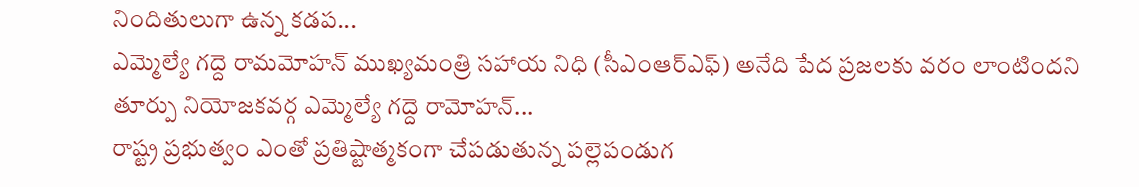నిందితులుగా ఉన్న కడప...
ఎమ్మెల్యే గద్దె రామమోహన్ ముఖ్యమంత్రి సహాయ నిధి (సీఎంఆర్ఎఫ్) అనేది పేద ప్రజలకు వరం లాంటిందని తూర్పు నియోజకవర్గ ఎమ్మెల్యే గద్దె రామోహన్...
రాష్ట్ర ప్రభుత్వం ఎంతో ప్రతిష్టాత్మకంగా చేపడుతున్న పల్లెపండుగ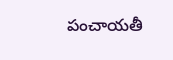పంచాయతీ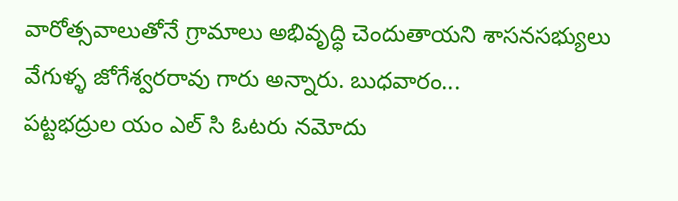వారోత్సవాలుతోనే గ్రామాలు అభివృద్ధి చెందుతాయని శాసనసభ్యులు వేగుళ్ళ జోగేశ్వరరావు గారు అన్నారు. బుధవారం...
పట్టభద్రుల యం ఎల్ సి ఓటరు నమోదు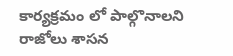కార్యక్రమం లో పాల్గొనాలని రాజోలు శాసన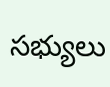సభ్యులు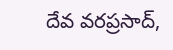దేవ వరప్రసాద్,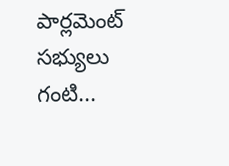పార్లమెంట్ సభ్యులు గంటి...